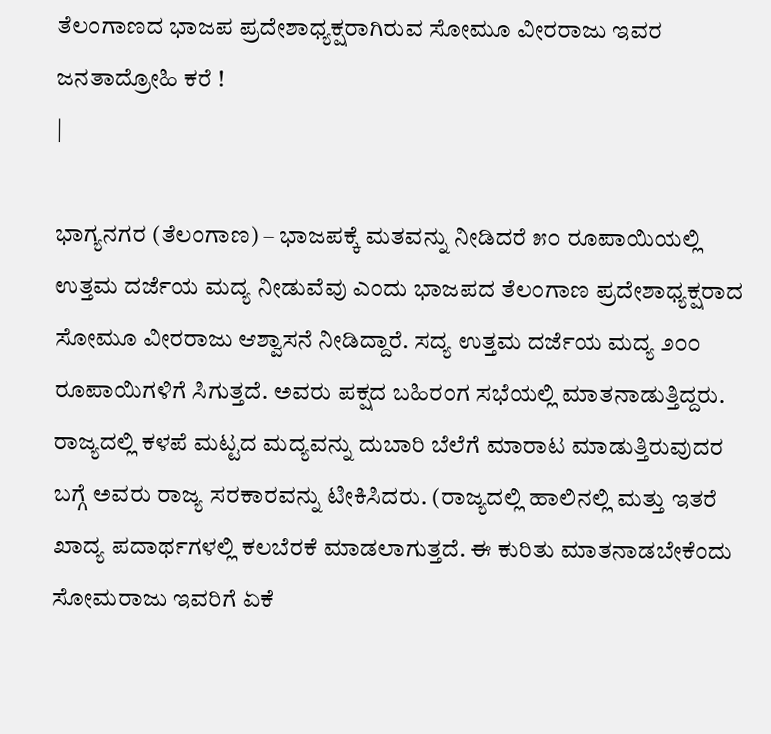ತೆಲಂಗಾಣದ ಭಾಜಪ ಪ್ರದೇಶಾಧ್ಯಕ್ಷರಾಗಿರುವ ಸೋಮೂ ವೀರರಾಜು ಇವರ ಜನತಾದ್ರೋಹಿ ಕರೆ !
|

ಭಾಗ್ಯನಗರ (ತೆಲಂಗಾಣ) – ಭಾಜಪಕ್ಕೆ ಮತವನ್ನು ನೀಡಿದರೆ ೫೦ ರೂಪಾಯಿಯಲ್ಲಿ ಉತ್ತಮ ದರ್ಜೆಯ ಮದ್ಯ ನೀಡುವೆವು ಎಂದು ಭಾಜಪದ ತೆಲಂಗಾಣ ಪ್ರದೇಶಾಧ್ಯಕ್ಷರಾದ ಸೋಮೂ ವೀರರಾಜು ಆಶ್ವಾಸನೆ ನೀಡಿದ್ದಾರೆ. ಸದ್ಯ ಉತ್ತಮ ದರ್ಜೆಯ ಮದ್ಯ ೨೦೦ ರೂಪಾಯಿಗಳಿಗೆ ಸಿಗುತ್ತದೆ. ಅವರು ಪಕ್ಷದ ಬಹಿರಂಗ ಸಭೆಯಲ್ಲಿ ಮಾತನಾಡುತ್ತಿದ್ದರು. ರಾಜ್ಯದಲ್ಲಿ ಕಳಪೆ ಮಟ್ಟದ ಮದ್ಯವನ್ನು ದುಬಾರಿ ಬೆಲೆಗೆ ಮಾರಾಟ ಮಾಡುತ್ತಿರುವುದರ ಬಗ್ಗೆ ಅವರು ರಾಜ್ಯ ಸರಕಾರವನ್ನು ಟೀಕಿಸಿದರು. (ರಾಜ್ಯದಲ್ಲಿ ಹಾಲಿನಲ್ಲಿ ಮತ್ತು ಇತರೆ ಖಾದ್ಯ ಪದಾರ್ಥಗಳಲ್ಲಿ ಕಲಬೆರಕೆ ಮಾಡಲಾಗುತ್ತದೆ. ಈ ಕುರಿತು ಮಾತನಾಡಬೇಕೆಂದು ಸೋಮರಾಜು ಇವರಿಗೆ ಏಕೆ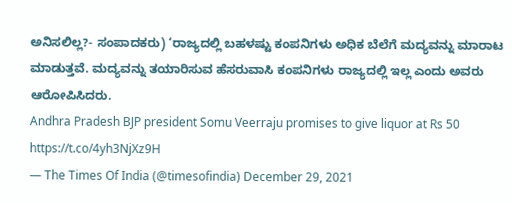ಅನಿಸಲಿಲ್ಲ?- ಸಂಪಾದಕರು) ‘ರಾಜ್ಯದಲ್ಲಿ ಬಹಳಷ್ಟು ಕಂಪನಿಗಳು ಅಧಿಕ ಬೆಲೆಗೆ ಮದ್ಯವನ್ನು ಮಾರಾಟ ಮಾಡುತ್ತವೆ. ಮದ್ಯವನ್ನು ತಯಾರಿಸುವ ಹೆಸರುವಾಸಿ ಕಂಪನಿಗಳು ರಾಜ್ಯದಲ್ಲಿ ಇಲ್ಲ ಎಂದು ಅವರು ಆರೋಪಿಸಿದರು.
Andhra Pradesh BJP president Somu Veerraju promises to give liquor at Rs 50 https://t.co/4yh3NjXz9H
— The Times Of India (@timesofindia) December 29, 2021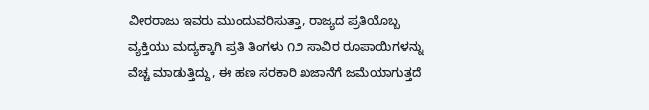ವೀರರಾಜು ಇವರು ಮುಂದುವರಿಸುತ್ತಾ, ರಾಜ್ಯದ ಪ್ರತಿಯೊಬ್ಬ ವ್ಯಕ್ತಿಯು ಮದ್ಯಕ್ಕಾಗಿ ಪ್ರತಿ ತಿಂಗಳು ೧೨ ಸಾವಿರ ರೂಪಾಯಿಗಳನ್ನು ವೆಚ್ಚ ಮಾಡುತ್ತಿದ್ದು, ಈ ಹಣ ಸರಕಾರಿ ಖಜಾನೆಗೆ ಜಮೆಯಾಗುತ್ತದೆ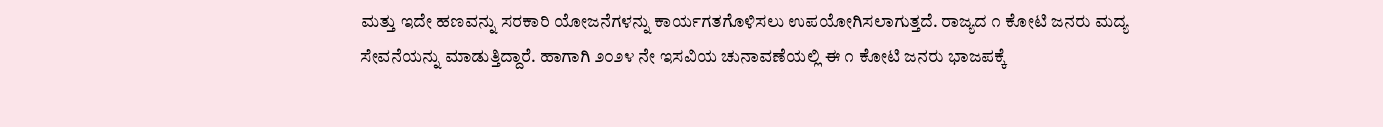ಮತ್ತು ಇದೇ ಹಣವನ್ನು ಸರಕಾರಿ ಯೋಜನೆಗಳನ್ನು ಕಾರ್ಯಗತಗೊಳಿಸಲು ಉಪಯೋಗಿಸಲಾಗುತ್ತದೆ. ರಾಜ್ಯದ ೧ ಕೋಟಿ ಜನರು ಮದ್ಯ ಸೇವನೆಯನ್ನು ಮಾಡುತ್ತಿದ್ದಾರೆ. ಹಾಗಾಗಿ ೨೦೨೪ ನೇ ಇಸವಿಯ ಚುನಾವಣೆಯಲ್ಲಿ ಈ ೧ ಕೋಟಿ ಜನರು ಭಾಜಪಕ್ಕೆ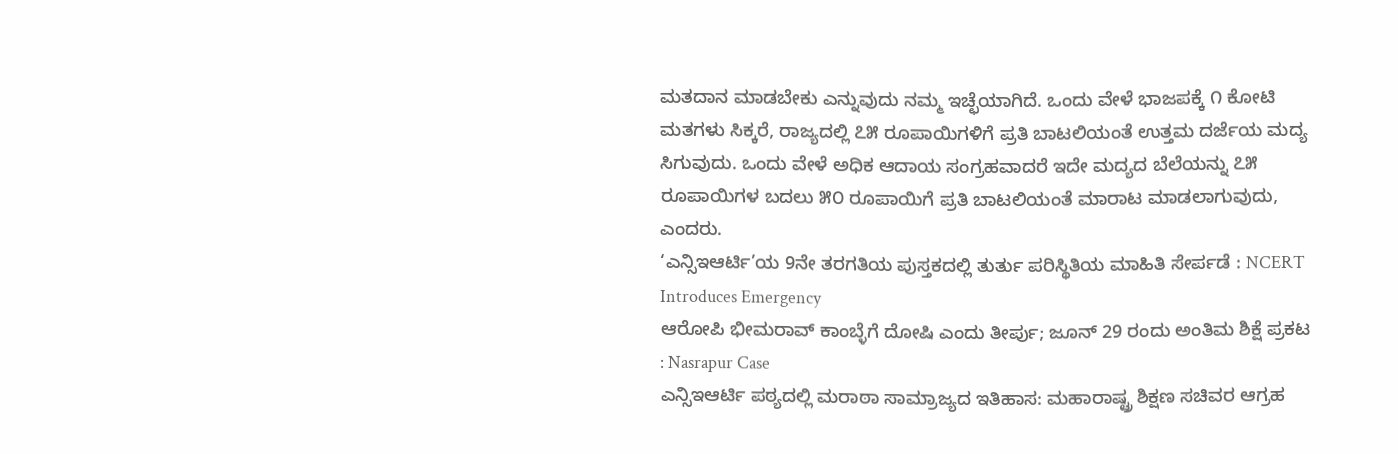ಮತದಾನ ಮಾಡಬೇಕು ಎನ್ನುವುದು ನಮ್ಮ ಇಚ್ಛೆಯಾಗಿದೆ. ಒಂದು ವೇಳೆ ಭಾಜಪಕ್ಕೆ ೧ ಕೋಟಿ ಮತಗಳು ಸಿಕ್ಕರೆ, ರಾಜ್ಯದಲ್ಲಿ ೭೫ ರೂಪಾಯಿಗಳಿಗೆ ಪ್ರತಿ ಬಾಟಲಿಯಂತೆ ಉತ್ತಮ ದರ್ಜೆಯ ಮದ್ಯ ಸಿಗುವುದು. ಒಂದು ವೇಳೆ ಅಧಿಕ ಆದಾಯ ಸಂಗ್ರಹವಾದರೆ ಇದೇ ಮದ್ಯದ ಬೆಲೆಯನ್ನು ೭೫ ರೂಪಾಯಿಗಳ ಬದಲು ೫೦ ರೂಪಾಯಿಗೆ ಪ್ರತಿ ಬಾಟಲಿಯಂತೆ ಮಾರಾಟ ಮಾಡಲಾಗುವುದು, ಎಂದರು.
‘ಎನ್ಸಿಇಆರ್ಟಿ’ಯ 9ನೇ ತರಗತಿಯ ಪುಸ್ತಕದಲ್ಲಿ ತುರ್ತು ಪರಿಸ್ಥಿತಿಯ ಮಾಹಿತಿ ಸೇರ್ಪಡೆ : NCERT Introduces Emergency
ಆರೋಪಿ ಭೀಮರಾವ್ ಕಾಂಬ್ಳೆಗೆ ದೋಷಿ ಎಂದು ತೀರ್ಪು; ಜೂನ್ 29 ರಂದು ಅಂತಿಮ ಶಿಕ್ಷೆ ಪ್ರಕಟ : Nasrapur Case
ಎನ್ಸಿಇಆರ್ಟಿ ಪಠ್ಯದಲ್ಲಿ ಮರಾಠಾ ಸಾಮ್ರಾಜ್ಯದ ಇತಿಹಾಸ: ಮಹಾರಾಷ್ಟ್ರ ಶಿಕ್ಷಣ ಸಚಿವರ ಆಗ್ರಹ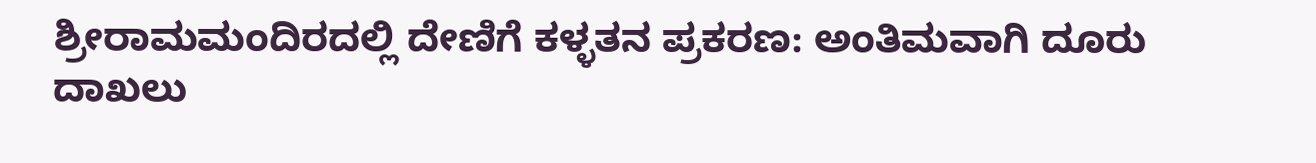ಶ್ರೀರಾಮಮಂದಿರದಲ್ಲಿ ದೇಣಿಗೆ ಕಳ್ಳತನ ಪ್ರಕರಣ: ಅಂತಿಮವಾಗಿ ದೂರು ದಾಖಲು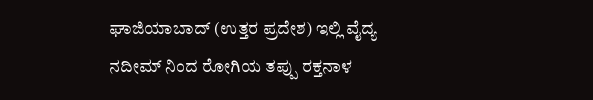ಘಾಜಿಯಾಬಾದ್ (ಉತ್ತರ ಪ್ರದೇಶ) ಇಲ್ಲಿ ವೈದ್ಯ ನದೀಮ್ ನಿಂದ ರೋಗಿಯ ತಪ್ಪು ರಕ್ತನಾಳ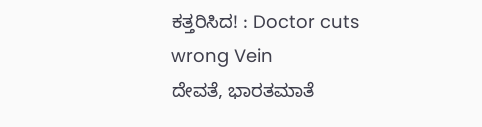ಕತ್ತರಿಸಿದ! : Doctor cuts wrong Vein
ದೇವತೆ, ಭಾರತಮಾತೆ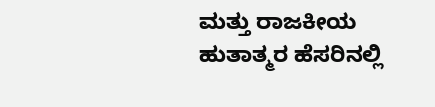ಮತ್ತು ರಾಜಕೀಯ ಹುತಾತ್ಮರ ಹೆಸರಿನಲ್ಲಿ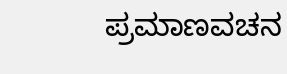ಪ್ರಮಾಣವಚನ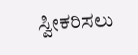ಸ್ವೀಕರಿಸಲು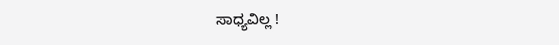ಸಾಧ್ಯವಿಲ್ಲ !